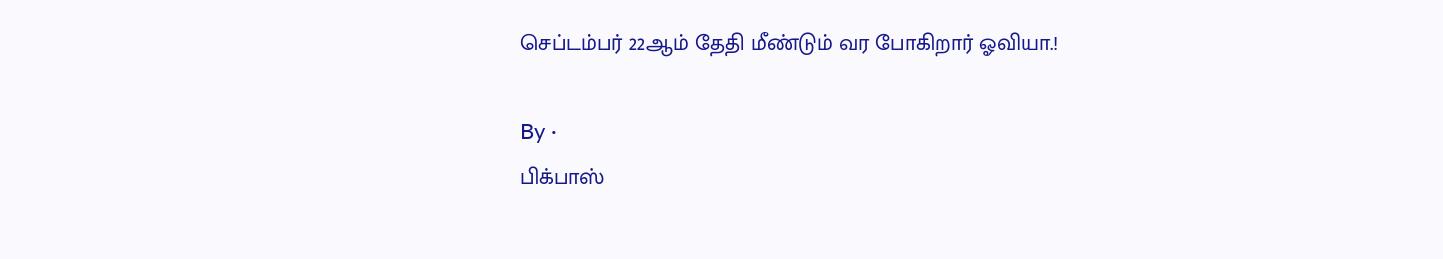செப்டம்பர் 22ஆம் தேதி மீண்டும் வர போகிறார் ஓவியா.!

By ·
பிக்பாஸ்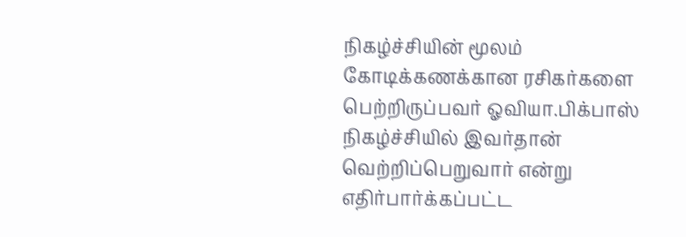நிகழ்ச்சியின் மூலம் கோடிக்கணக்கான ரசிகர்களை பெற்றிருப்பவர் ஓவியா.பிக்பாஸ் நிகழ்ச்சியில் இவர்தான் வெற்றிப்பெறுவார் என்று எதிர்பார்க்கப்பட்ட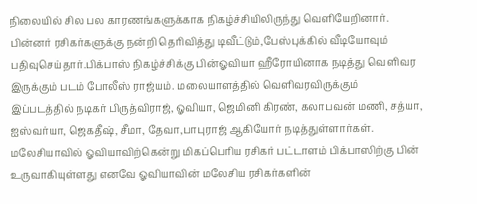நிலையில் சில பல காரணங்களுக்காக நிகழ்ச்சியிலிருந்து வெளியேறினார். பின்னர் ரசிகர்களுக்கு நன்றி தெரிவித்து டிவீட்டும்,பேஸ்புக்கில் வீடியோவும் பதிவுசெய்தார்.பிக்பாஸ் நிகழ்ச்சிக்கு பின்ஓவியா ஹீரோயினாக நடித்து வெளிவர இருக்கும் படம் போலீஸ் ராஜ்யம். மலையாளத்தில் வெளிவரவிருக்கும் இப்படத்தில் நடிகர் பிருத்விராஜ், ஓவியா, ஜெமினி கிரண், கலாபவன் மணி, சத்யா, ஐஸ்வர்யா, ஜெகதீஷ், சீமா, தேவா,பாபுராஜ் ஆகியோர் நடித்துள்ளார்கள். மலேசியாவில் ஓவியாவிற்கென்று மிகப்பெரிய ரசிகர் பட்டாளம் பிக்பாஸிற்கு பின் உருவாகியுள்ளது எனவே ஓவியாவின் மலேசிய ரசிகர்களின்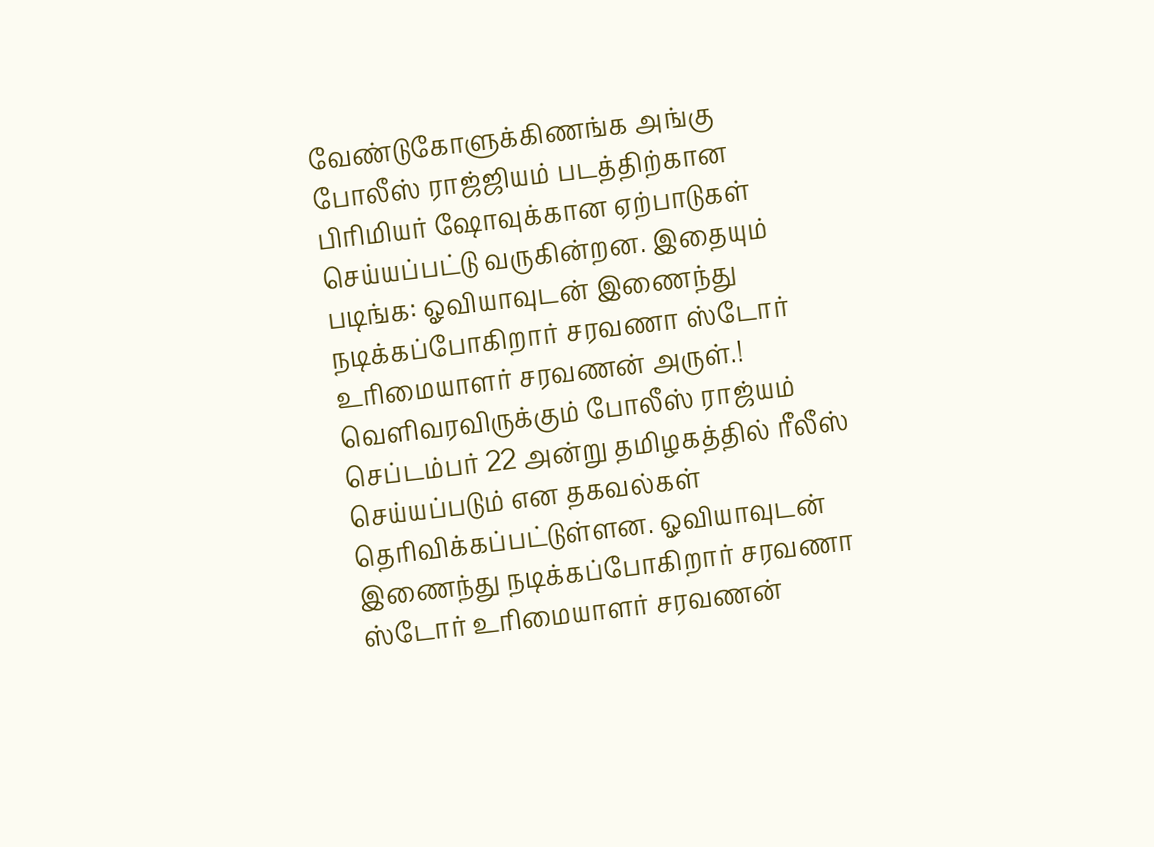வேண்டுகோளுக்கிணங்க அங்கு போலீஸ் ராஜ்ஜியம் படத்திற்கான பிரிமியர் ஷோவுக்கான ஏற்பாடுகள் செய்யப்பட்டு வருகின்றன. இதையும் படிங்க: ஓவியாவுடன் இணைந்து நடிக்கப்போகிறார் சரவணா ஸ்டோர் உரிமையாளர் சரவணன் அருள்.! வெளிவரவிருக்கும் போலீஸ் ராஜ்யம் செப்டம்பர் 22 அன்று தமிழகத்தில் ரீலீஸ் செய்யப்படும் என தகவல்கள் தெரிவிக்கப்பட்டுள்ளன. ஓவியாவுடன் இணைந்து நடிக்கப்போகிறார் சரவணா ஸ்டோர் உரிமையாளர் சரவணன்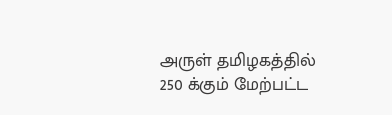அருள் தமிழகத்தில் 250 க்கும் மேற்பட்ட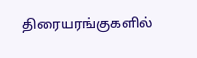திரையரங்குகளில்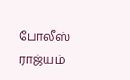போலீஸ் ராஜ்யம்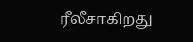ரீலீசாகிறது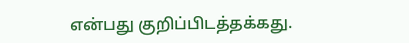என்பது குறிப்பிடத்தக்கது.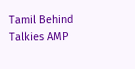Tamil Behind Talkies AMP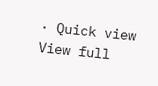· Quick view
View full